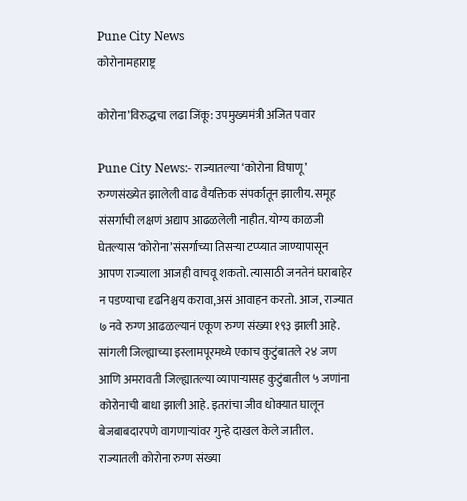Pune City News
कोरोनामहाराष्ट्र

कोरोना’विरुद्धचा लढा जिंकू: उपमुख्यमंत्री अजित पवार

Pune City News:- राज्यातल्या ‘कोरोना विषाणू’ रुग्णसंख्येत झालेली वाढ वैयक्तिक संपर्कातून झालीय. समूह संसर्गाची लक्षणं अद्याप आढळलेली नाहीत. योग्य काळजी घेतल्यास ‘कोरोना’संसर्गाच्या तिसऱ्या टप्प्यात जाण्यापासून आपण राज्याला आजही वाचवू शकतो. त्यासाठी जनतेनं घराबाहेर न पडण्याचा दृढनिश्चय करावा,असं आवाहन करतो. आज, राज्यात ७ नवे रुग्ण आढळल्यानं एकूण रुग्ण संख्या १९३ झाली आहे. सांगली जिल्ह्याच्या इस्लामपूरमध्ये एकाच कुटुंबातले २४ जण आणि अमरावती जिल्ह्यातल्या व्यापाऱ्यासह कुटुंबातील ५ जणांना कोरोनाची बाधा झाली आहे. इतरांचा जीव धोक्यात घालून बेजबाबदारपणे वागणाऱ्यांवर गुन्हे दाखल केले जातील. राज्यातली कोरोना रुग्ण संख्या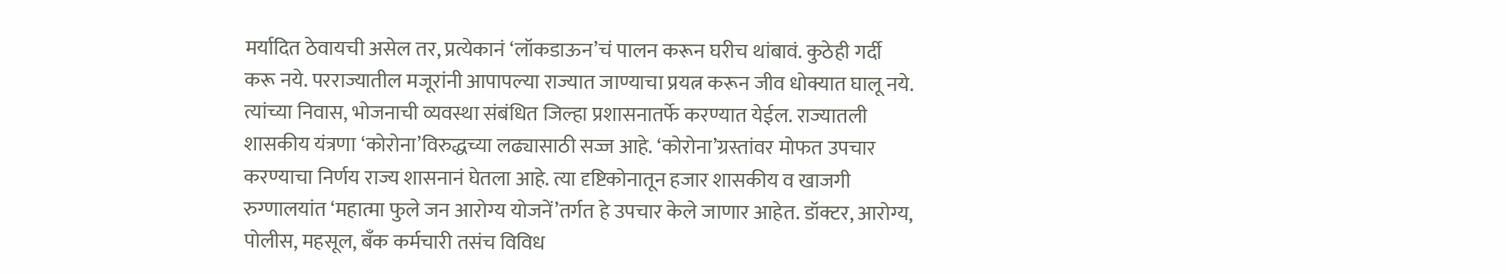मर्यादित ठेवायची असेल तर, प्रत्येकानं ‘लॉकडाऊन’चं पालन करून घरीच थांबावं. कुठेही गर्दी करू नये. परराज्यातील मजूरांनी आपापल्या राज्यात जाण्याचा प्रयत्न करून जीव धोक्यात घालू नये. त्यांच्या निवास, भोजनाची व्यवस्था संबंधित जिल्हा प्रशासनातर्फे करण्यात येईल. राज्यातली शासकीय यंत्रणा ‘कोरोना’विरुद्धच्या लढ्यासाठी सज्ज आहे. ‘कोरोना’ग्रस्तांवर मोफत उपचार करण्याचा निर्णय राज्य शासनानं घेतला आहे. त्या दृष्टिकोनातून हजार शासकीय व खाजगी रुग्णालयांत ‘महात्मा फुले जन आरोग्य योजनें’तर्गत हे उपचार केले जाणार आहेत. डॉक्टर, आरोग्य, पोलीस, महसूल, बँक कर्मचारी तसंच विविध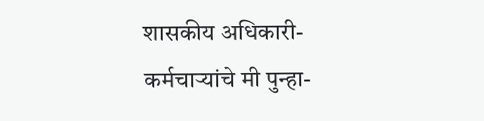शासकीय अधिकारी-कर्मचाऱ्यांचे मी पुन्हा-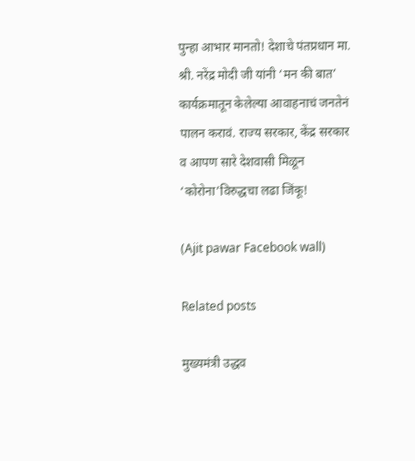पुन्हा आभार मानतो! देशाचे पंतप्रधान मा. श्री. नरेंद्र मोदी जी यांनी ‘मन की बात’ कार्यक्रमातून केलेल्या आवाहनाचं जनतेनं पालन करावं. राज्य सरकार, केंद्र सरकार व आपण सारे देशवासी मिळून ‘कोरोना’विरुद्धचा लढा जिंकू!

(Ajit pawar Facebook wall)

Related posts

मुख्यमंत्री उद्धव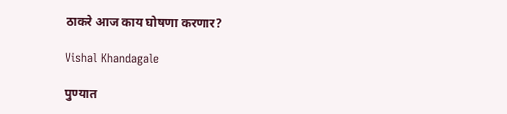ठाकरे आज काय घोषणा करणार?

Vishal Khandagale

पुण्यात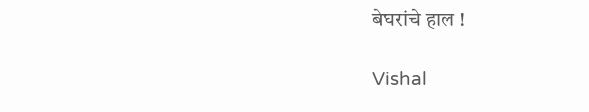बेघरांचे हाल !

Vishal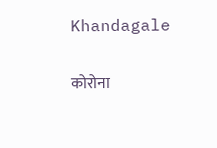Khandagale

कोरोना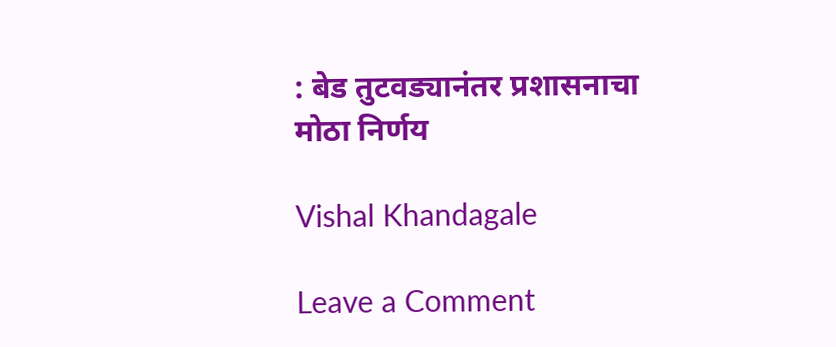: बेड तुटवड्यानंतर प्रशासनाचा मोठा निर्णय

Vishal Khandagale

Leave a Comment